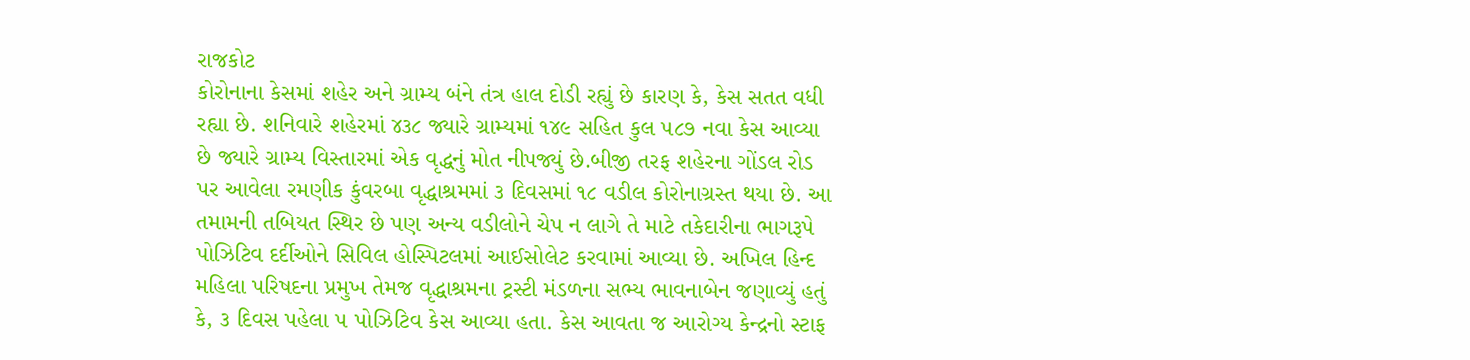રાજકોટ
કોરોનાના કેસમાં શહેર અને ગ્રામ્ય બંને તંત્ર હાલ દોડી રહ્યું છે કારણ કે, કેસ સતત વધી રહ્યા છે. શનિવારે શહેરમાં ૪૩૮ જ્યારે ગ્રામ્યમાં ૧૪૯ સહિત કુલ ૫૮૭ નવા કેસ આવ્યા છે જ્યારે ગ્રામ્ય વિસ્તારમાં એક વૃદ્ધનું મોત નીપજ્યું છે.બીજી તરફ શહેરના ગોંડલ રોડ પર આવેલા રમણીક કુંવરબા વૃદ્ધાશ્રમમાં ૩ દિવસમાં ૧૮ વડીલ કોરોનાગ્રસ્ત થયા છે. આ તમામની તબિયત સ્થિર છે પણ અન્ય વડીલોને ચેપ ન લાગે તે માટે તકેદારીના ભાગરૂપે પોઝિટિવ દર્દીઓને સિવિલ હોસ્પિટલમાં આઈસોલેટ કરવામાં આવ્યા છે. અખિલ હિન્દ મહિલા પરિષદના પ્રમુખ તેમજ વૃદ્ધાશ્રમના ટ્રસ્ટી મંડળના સભ્ય ભાવનાબેન જણાવ્યું હતું કે, ૩ દિવસ પહેલા ૫ પોઝિટિવ કેસ આવ્યા હતા. કેસ આવતા જ આરોગ્ય કેન્દ્રનો સ્ટાફ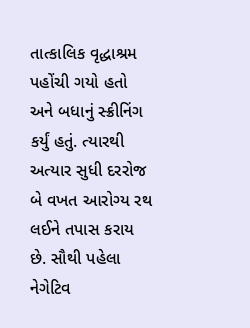તાત્કાલિક વૃદ્ધાશ્રમ પહોંચી ગયો હતો અને બધાનું સ્ક્રીનિંગ કર્યું હતું. ત્યારથી અત્યાર સુધી દરરોજ બે વખત આરોગ્ય રથ લઈને તપાસ કરાય છે. સૌથી પહેલા નેગેટિવ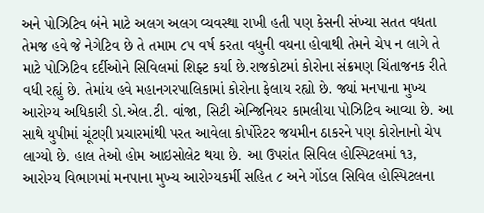અને પોઝિટિવ બંને માટે અલગ અલગ વ્યવસ્થા રાખી હતી પણ કેસની સંખ્યા સતત વધતા તેમજ હવે જે નેગેટિવ છે તે તમામ ૮૫ વર્ષ કરતા વધુની વયના હોવાથી તેમને ચેપ ન લાગે તે માટે પોઝિટિવ દર્દીઓને સિવિલમાં શિફ્ટ કર્યા છે.રાજકોટમાં કોરોના સંક્રમણ ચિંતાજનક રીતે વધી રહ્યું છે. તેમાંય હવે મહાનગરપાલિકામાં કોરોના ફેલાય રહ્યો છે. જ્યાં મનપાના મુખ્ય આરોગ્ય અધિકારી ડો.એલ.ટી. વાંજા, સિટી એન્જિનિયર કામલીયા પોઝિટિવ આવ્યા છે. આ સાથે યુપીમાં ચૂંટણી પ્રચારમાંથી પરત આવેલા કોર્પોરેટર જયમીન ઠાકરને પણ કોરોનાનો ચેપ લાગ્યો છે. હાલ તેઓ હોમ આઇસોલેટ થયા છે. આ ઉપરાંત સિવિલ હોસ્પિટલમાં ૧૩, આરોગ્ય વિભાગમાં મનપાના મુખ્ય આરોગ્યકર્મી સહિત ૮ અને ગોંડલ સિવિલ હોસ્પિટલના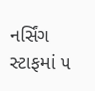નર્સિંગ સ્ટાફમાં ૫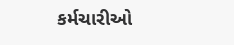કર્મચારીઓ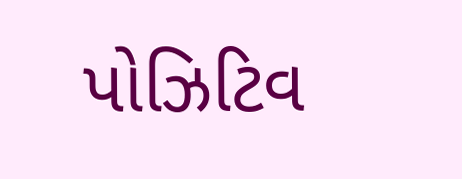પોઝિટિવ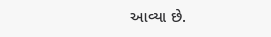આવ્યા છે.